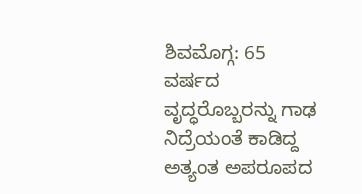ಶಿವಮೊಗ್ಗ: 65 ವರ್ಷದ ವೃದ್ಧರೊಬ್ಬರನ್ನು ಗಾಢ ನಿದ್ರೆಯಂತೆ ಕಾಡಿದ್ದ ಅತ್ಯಂತ ಅಪರೂಪದ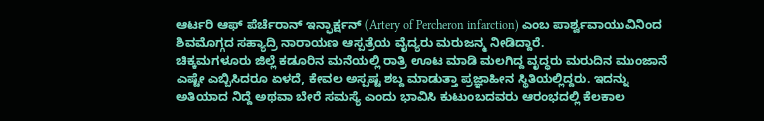ಆರ್ಟರಿ ಆಫ್ ಪೆರ್ಚೆರಾನ್ ಇನ್ಫಾರ್ಕ್ಷನ್ (Artery of Percheron infarction) ಎಂಬ ಪಾರ್ಶ್ವವಾಯುವಿನಿಂದ ಶಿವಮೊಗ್ಗದ ಸಹ್ಯಾದ್ರಿ ನಾರಾಯಣ ಆಸ್ಪತ್ರೆಯ ವೈದ್ಯರು ಮರುಜನ್ಮ ನೀಡಿದ್ದಾರೆ.
ಚಿಕ್ಕಮಗಳೂರು ಜಿಲ್ಲೆ ಕಡೂರಿನ ಮನೆಯಲ್ಲಿ ರಾತ್ರಿ ಊಟ ಮಾಡಿ ಮಲಗಿದ್ದ ವೃದ್ಧರು ಮರುದಿನ ಮುಂಜಾನೆ ಎಷ್ಟೇ ಎಬ್ಬಿಸಿದರೂ ಏಳದೆ, ಕೇವಲ ಅಸ್ಪಷ್ಟ ಶಬ್ದ ಮಾಡುತ್ತಾ ಪ್ರಜ್ಞಾಹೀನ ಸ್ಥಿತಿಯಲ್ಲಿದ್ದರು. ಇದನ್ನು ಅತಿಯಾದ ನಿದ್ದೆ ಅಥವಾ ಬೇರೆ ಸಮಸ್ಯೆ ಎಂದು ಭಾವಿಸಿ ಕುಟುಂಬದವರು ಆರಂಭದಲ್ಲಿ ಕೆಲಕಾಲ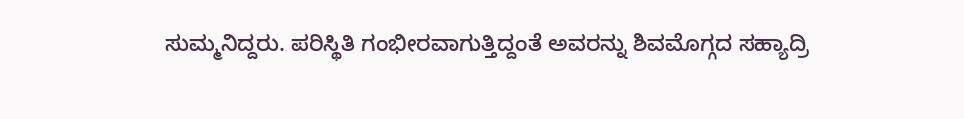ಸುಮ್ಮನಿದ್ದರು. ಪರಿಸ್ಥಿತಿ ಗಂಭೀರವಾಗುತ್ತಿದ್ದಂತೆ ಅವರನ್ನು ಶಿವಮೊಗ್ಗದ ಸಹ್ಯಾದ್ರಿ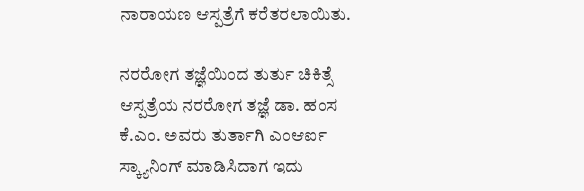ನಾರಾಯಣ ಆಸ್ಪತ್ರೆಗೆ ಕರೆತರಲಾಯಿತು.

ನರರೋಗ ತಜ್ಞೆಯಿಂದ ತುರ್ತು ಚಿಕಿತ್ಸೆ
ಆಸ್ಪತ್ರೆಯ ನರರೋಗ ತಜ್ಞೆ ಡಾ. ಹಂಸ ಕೆ.ಎಂ. ಅವರು ತುರ್ತಾಗಿ ಎಂಆರ್ಐ ಸ್ಕ್ಯಾನಿಂಗ್ ಮಾಡಿಸಿದಾಗ ಇದು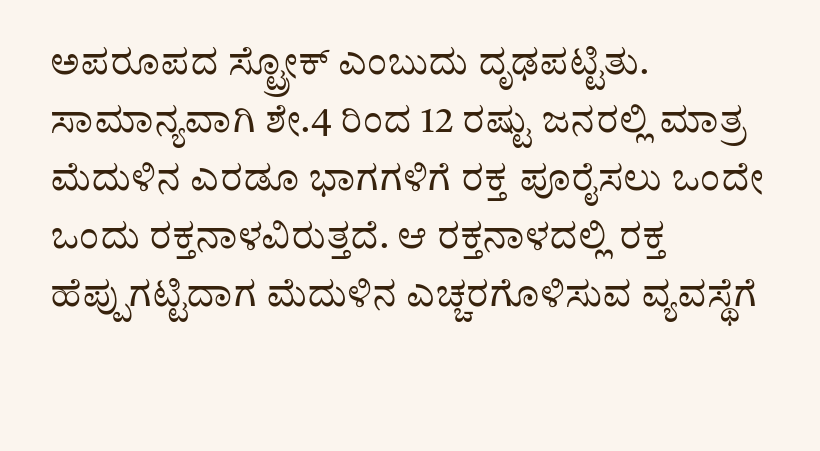ಅಪರೂಪದ ಸ್ಟ್ರೋಕ್ ಎಂಬುದು ದೃಢಪಟ್ಟಿತು.
ಸಾಮಾನ್ಯವಾಗಿ ಶೇ.4 ರಿಂದ 12 ರಷ್ಟು ಜನರಲ್ಲಿ ಮಾತ್ರ ಮೆದುಳಿನ ಎರಡೂ ಭಾಗಗಳಿಗೆ ರಕ್ತ ಪೂರೈಸಲು ಒಂದೇ ಒಂದು ರಕ್ತನಾಳವಿರುತ್ತದೆ. ಆ ರಕ್ತನಾಳದಲ್ಲಿ ರಕ್ತ ಹೆಪ್ಪುಗಟ್ಟಿದಾಗ ಮೆದುಳಿನ ಎಚ್ಚರಗೊಳಿಸುವ ವ್ಯವಸ್ಥೆಗೆ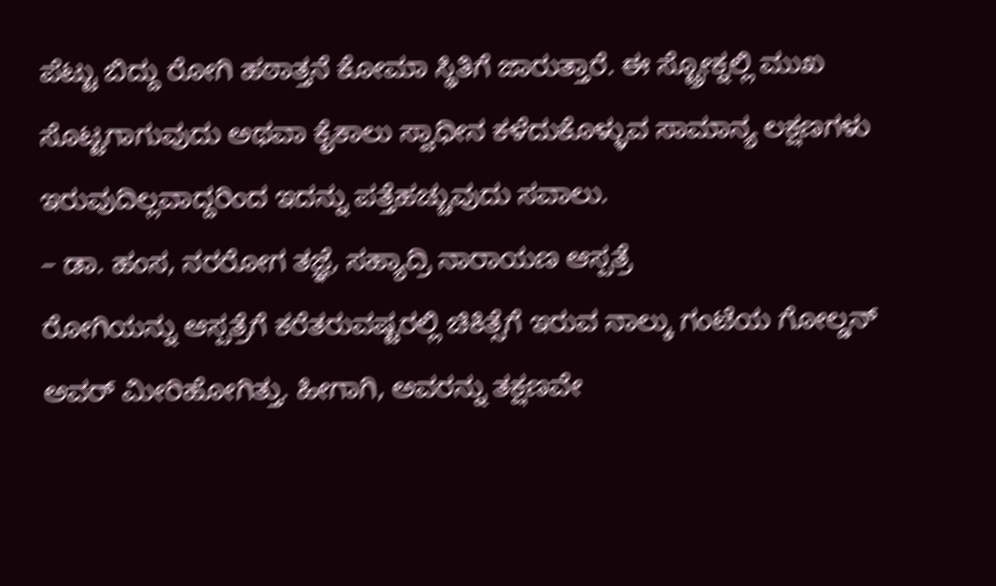ಪೆಟ್ಟು ಬಿದ್ದು ರೋಗಿ ಹಠಾತ್ತನೆ ಕೋಮಾ ಸ್ಥಿತಿಗೆ ಜಾರುತ್ತಾರೆ. ಈ ಸ್ಟ್ರೋಕ್ನಲ್ಲಿ ಮುಖ ಸೊಟ್ಟಗಾಗುವುದು ಅಥವಾ ಕೈಕಾಲು ಸ್ವಾಧೀನ ಕಳೆದುಕೊಳ್ಳುವ ಸಾಮಾನ್ಯ ಲಕ್ಷಣಗಳು ಇರುವುದಿಲ್ಲವಾದ್ದರಿಂದ ಇದನ್ನು ಪತ್ತೆಹಚ್ಚುವುದು ಸವಾಲು.
– ಡಾ. ಹಂಸ, ನರರೋಗ ತಜ್ಞೆ, ಸಹ್ಯಾದ್ರಿ ನಾರಾಯಣ ಆಸ್ಪತ್ರೆ
ರೋಗಿಯನ್ನು ಆಸ್ಪತ್ರೆಗೆ ಕರೆತರುವಷ್ಟರಲ್ಲಿ ಚಿಕಿತ್ಸೆಗೆ ಇರುವ ನಾಲ್ಕು ಗಂಟೆಯ ಗೋಲ್ಡನ್ ಅವರ್ ಮೀರಿಹೋಗಿತ್ತು. ಹೀಗಾಗಿ, ಅವರನ್ನು ತಕ್ಷಣವೇ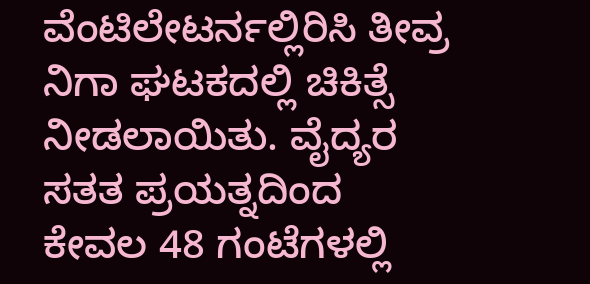ವೆಂಟಿಲೇಟರ್ನಲ್ಲಿರಿಸಿ ತೀವ್ರ ನಿಗಾ ಘಟಕದಲ್ಲಿ ಚಿಕಿತ್ಸೆ ನೀಡಲಾಯಿತು. ವೈದ್ಯರ ಸತತ ಪ್ರಯತ್ನದಿಂದ ಕೇವಲ 48 ಗಂಟೆಗಳಲ್ಲಿ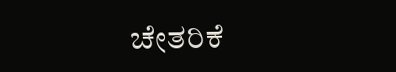ಚೇತರಿಕೆ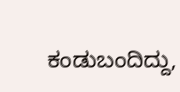ಕಂಡುಬಂದಿದ್ದು,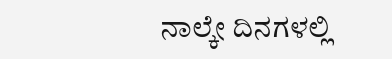ನಾಲ್ಕೇ ದಿನಗಳಲ್ಲಿ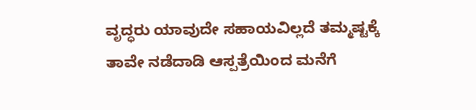ವೃದ್ಧರು ಯಾವುದೇ ಸಹಾಯವಿಲ್ಲದೆ ತಮ್ಮಷ್ಟಕ್ಕೆ ತಾವೇ ನಡೆದಾಡಿ ಆಸ್ಪತ್ರೆಯಿಂದ ಮನೆಗೆ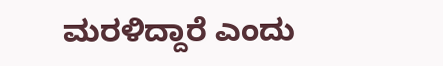ಮರಳಿದ್ದಾರೆ ಎಂದು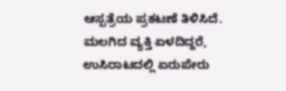ಆಸ್ಪತ್ರೆಯ ಪ್ರಕಟಣೆ ತಿಳಿಸಿದೆ.
ಮಲಗಿದ ವ್ಯಕ್ತಿ ಏಳದಿದ್ದರೆ, ಉಸಿರಾಟದಲ್ಲಿ ಏರುಪೇರು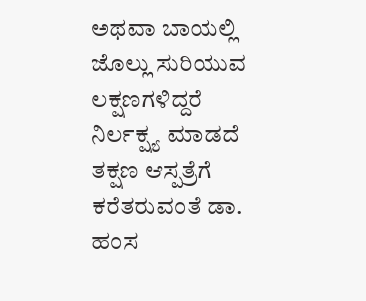ಅಥವಾ ಬಾಯಲ್ಲಿ ಜೊಲ್ಲು ಸುರಿಯುವ ಲಕ್ಷಣಗಳಿದ್ದರೆ ನಿರ್ಲಕ್ಷ್ಯ ಮಾಡದೆ ತಕ್ಷಣ ಆಸ್ಪತ್ರೆಗೆ ಕರೆತರುವಂತೆ ಡಾ. ಹಂಸ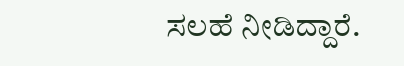ಸಲಹೆ ನೀಡಿದ್ದಾರೆ.